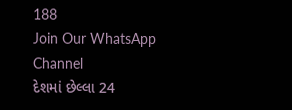188
Join Our WhatsApp Channel
દેશમાં છેલ્લા 24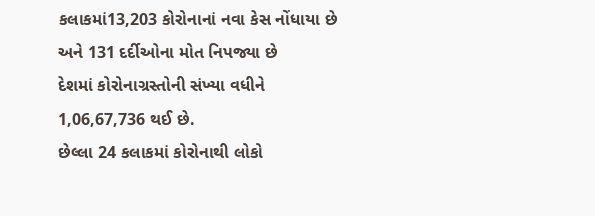કલાકમાં13,203 કોરોનાનાં નવા કેસ નોંધાયા છે અને 131 દર્દીઓના મોત નિપજ્યા છે
દેશમાં કોરોનાગ્રસ્તોની સંખ્યા વધીને 1,06,67,736 થઈ છે.
છેલ્લા 24 કલાકમાં કોરોનાથી લોકો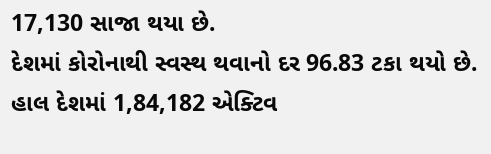17,130 સાજા થયા છે.
દેશમાં કોરોનાથી સ્વસ્થ થવાનો દર 96.83 ટકા થયો છે.
હાલ દેશમાં 1,84,182 એક્ટિવ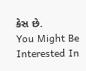કેસ છે.
You Might Be Interested In